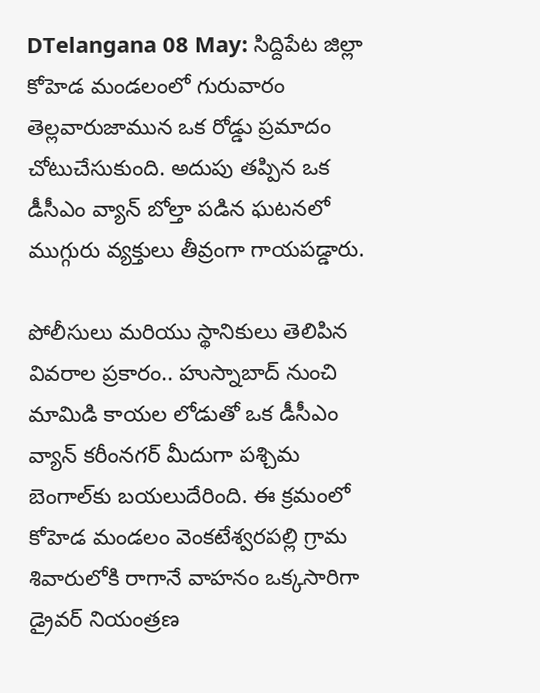DTelangana 08 May: సిద్దిపేట జిల్లా కోహెడ మండలంలో గురువారం తెల్లవారుజామున ఒక రోడ్డు ప్రమాదం చోటుచేసుకుంది. అదుపు తప్పిన ఒక డీసీఎం వ్యాన్ బోల్తా పడిన ఘటనలో ముగ్గురు వ్యక్తులు తీవ్రంగా గాయపడ్డారు.

పోలీసులు మరియు స్థానికులు తెలిపిన వివరాల ప్రకారం.. హుస్నాబాద్ నుంచి మామిడి కాయల లోడుతో ఒక డీసీఎం వ్యాన్ కరీంనగర్ మీదుగా పశ్చిమ బెంగాల్‌కు బయలుదేరింది. ఈ క్రమంలో కోహెడ మండలం వెంకటేశ్వరపల్లి గ్రామ శివారులోకి రాగానే వాహనం ఒక్కసారిగా డ్రైవర్ నియంత్రణ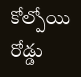కోల్పోయి రోడ్డు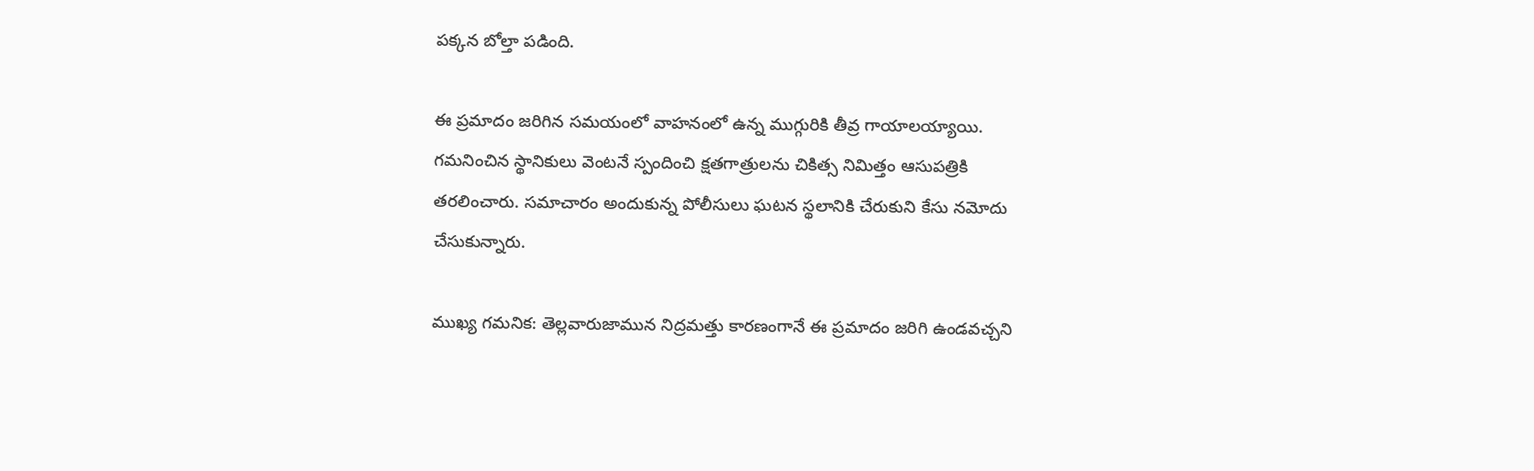పక్కన బోల్తా పడింది.

ఈ ప్రమాదం జరిగిన సమయంలో వాహనంలో ఉన్న ముగ్గురికి తీవ్ర గాయాలయ్యాయి. గమనించిన స్థానికులు వెంటనే స్పందించి క్షతగాత్రులను చికిత్స నిమిత్తం ఆసుపత్రికి తరలించారు. సమాచారం అందుకున్న పోలీసులు ఘటన స్థలానికి చేరుకుని కేసు నమోదు చేసుకున్నారు.

ముఖ్య గమనిక: తెల్లవారుజామున నిద్రమత్తు కారణంగానే ఈ ప్రమాదం జరిగి ఉండవచ్చని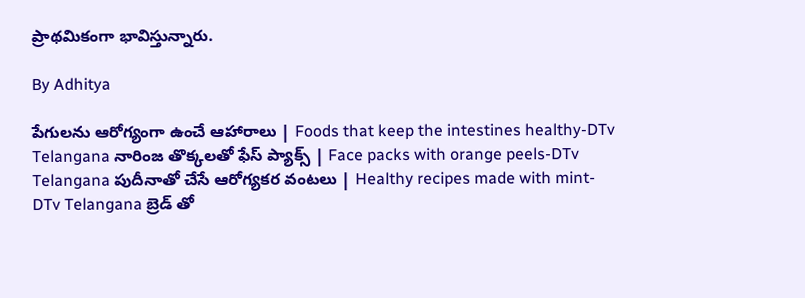ప్రాథమికంగా భావిస్తున్నారు.

By Adhitya

పేగులను ఆరోగ్యంగా ఉంచే ఆహారాలు | Foods that keep the intestines healthy-DTv Telangana నారింజ తొక్కలతో ఫేస్ ప్యాక్స్ | Face packs with orange peels-DTv Telangana పుదీనాతో చేసే ఆరోగ్యకర వంటలు | Healthy recipes made with mint-DTv Telangana బ్రెడ్ తో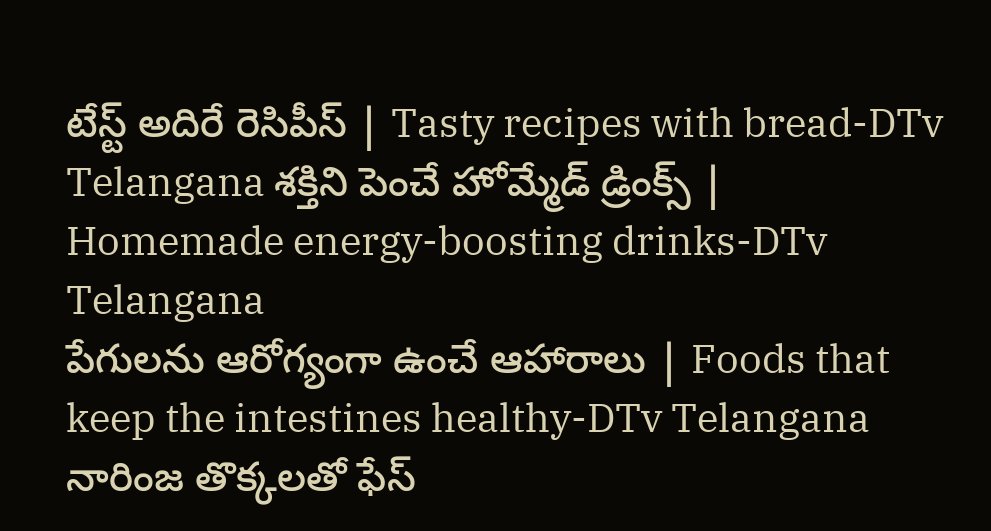టేస్ట్ అదిరే రెసిపీస్ | Tasty recipes with bread-DTv Telangana శక్తిని పెంచే హోమ్మేడ్ డ్రింక్స్ | Homemade energy-boosting drinks-DTv Telangana
పేగులను ఆరోగ్యంగా ఉంచే ఆహారాలు | Foods that keep the intestines healthy-DTv Telangana నారింజ తొక్కలతో ఫేస్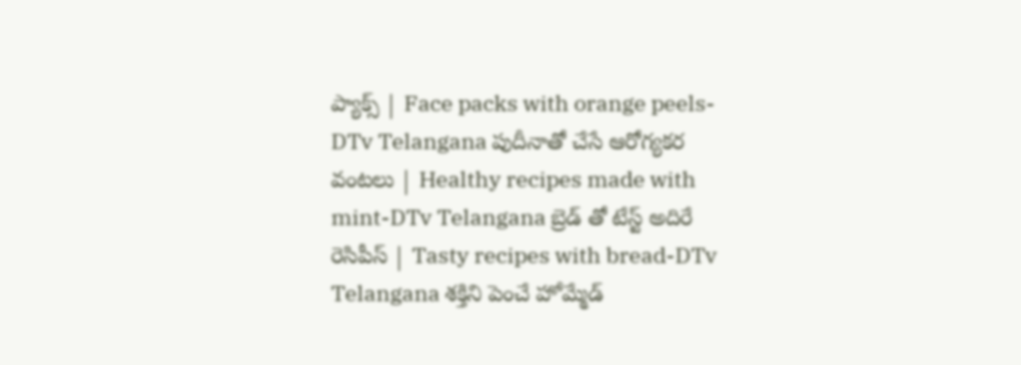ప్యాక్స్ | Face packs with orange peels-DTv Telangana పుదీనాతో చేసే ఆరోగ్యకర వంటలు | Healthy recipes made with mint-DTv Telangana బ్రెడ్ తో టేస్ట్ అదిరే రెసిపీస్ | Tasty recipes with bread-DTv Telangana శక్తిని పెంచే హోమ్మేడ్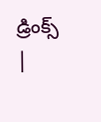డ్రింక్స్ |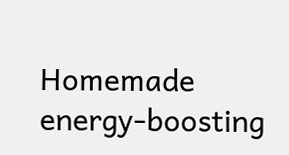Homemade energy-boosting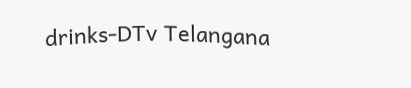drinks-DTv Telangana